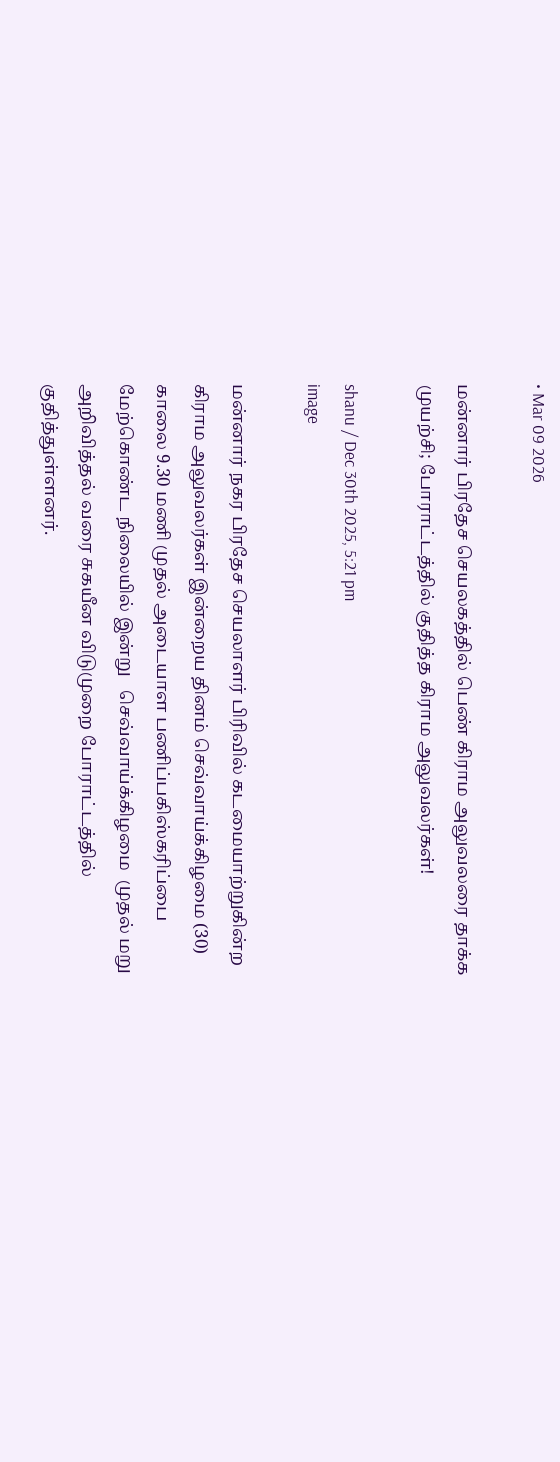• Mar 09 2026

மன்னார் பிரதேச செயலகத்தில் பெண் கிராம அலுவலரை தாக்க முயற்சி; போராட்டத்தில் குதித்த கிராம அலுவலர்கள்!

shanu / Dec 30th 2025, 5:21 pm
image

மன்னார் நகர பிரதேச செயலாளர் பிரிவில் கடமையாற்றுகின்ற கிராம அலுவலர்கள் இன்றைய தினம் செவ்வாய்க்கிழமை (30) காலை 9.30 மணி முதல் அடையாள பணிப்பகிஸ்கரிப்பை மேற்கொண்ட நிலையில் இன்று   செவ்வாய்க்கிழமை  முதல் மறு அறிவித்தல் வரை சுகயீன விடுமுறை போராட்டத்தில் குதித்துள்ளனர்.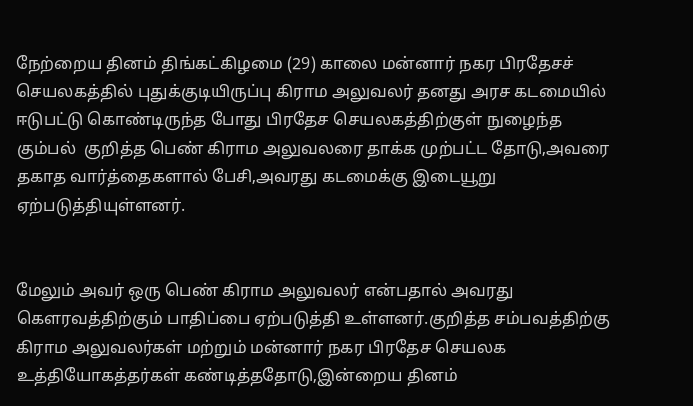நேற்றைய தினம் திங்கட்கிழமை (29) காலை மன்னார் நகர பிரதேசச் செயலகத்தில் புதுக்குடியிருப்பு கிராம அலுவலர் தனது அரச கடமையில் ஈடுபட்டு கொண்டிருந்த போது பிரதேச செயலகத்திற்குள் நுழைந்த கும்பல்  குறித்த பெண் கிராம அலுவலரை தாக்க முற்பட்ட தோடு,அவரை தகாத வார்த்தைகளால் பேசி,அவரது கடமைக்கு இடையூறு ஏற்படுத்தியுள்ளனர்.


மேலும் அவர் ஒரு பெண் கிராம அலுவலர் என்பதால் அவரது கௌரவத்திற்கும் பாதிப்பை ஏற்படுத்தி உள்ளனர்.குறித்த சம்பவத்திற்கு கிராம அலுவலர்கள் மற்றும் மன்னார் நகர பிரதேச செயலக உத்தியோகத்தர்கள் கண்டித்ததோடு,இன்றைய தினம்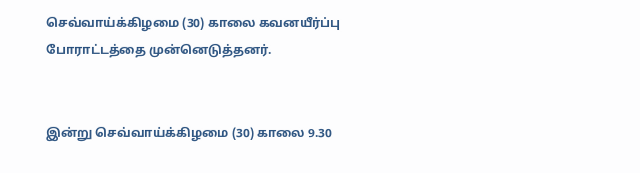செவ்வாய்க்கிழமை (30) காலை கவனயீர்ப்பு போராட்டத்தை முன்னெடுத்தனர்.


இன்று செவ்வாய்க்கிழமை (30) காலை 9.30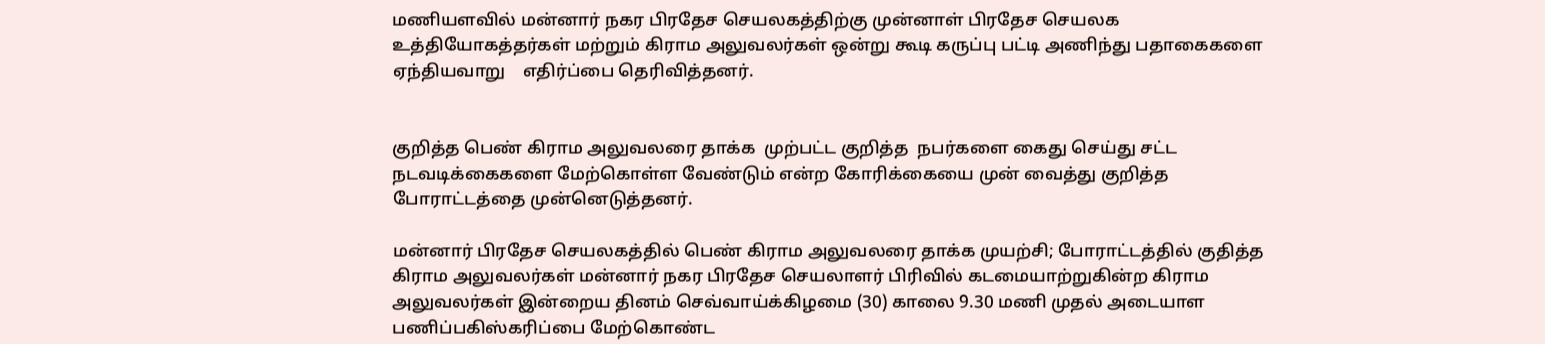மணியளவில் மன்னார் நகர பிரதேச செயலகத்திற்கு முன்னாள் பிரதேச செயலக உத்தியோகத்தர்கள் மற்றும் கிராம அலுவலர்கள் ஒன்று கூடி கருப்பு பட்டி அணிந்து பதாகைகளை ஏந்தியவாறு    எதிர்ப்பை தெரிவித்தனர்.


குறித்த பெண் கிராம அலுவலரை தாக்க  முற்பட்ட குறித்த  நபர்களை கைது செய்து சட்ட நடவடிக்கைகளை மேற்கொள்ள வேண்டும் என்ற கோரிக்கையை முன் வைத்து குறித்த போராட்டத்தை முன்னெடுத்தனர்.

மன்னார் பிரதேச செயலகத்தில் பெண் கிராம அலுவலரை தாக்க முயற்சி; போராட்டத்தில் குதித்த கிராம அலுவலர்கள் மன்னார் நகர பிரதேச செயலாளர் பிரிவில் கடமையாற்றுகின்ற கிராம அலுவலர்கள் இன்றைய தினம் செவ்வாய்க்கிழமை (30) காலை 9.30 மணி முதல் அடையாள பணிப்பகிஸ்கரிப்பை மேற்கொண்ட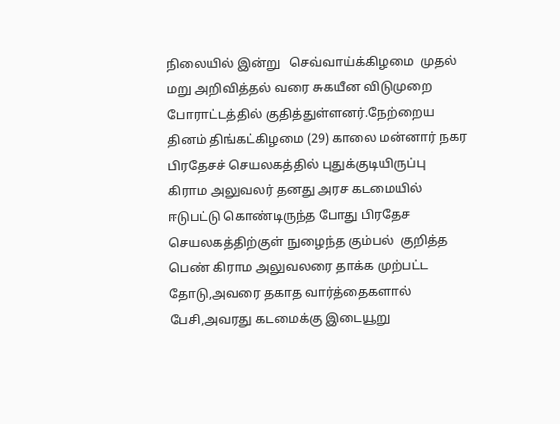நிலையில் இன்று   செவ்வாய்க்கிழமை  முதல் மறு அறிவித்தல் வரை சுகயீன விடுமுறை போராட்டத்தில் குதித்துள்ளனர்.நேற்றைய தினம் திங்கட்கிழமை (29) காலை மன்னார் நகர பிரதேசச் செயலகத்தில் புதுக்குடியிருப்பு கிராம அலுவலர் தனது அரச கடமையில் ஈடுபட்டு கொண்டிருந்த போது பிரதேச செயலகத்திற்குள் நுழைந்த கும்பல்  குறித்த பெண் கிராம அலுவலரை தாக்க முற்பட்ட தோடு,அவரை தகாத வார்த்தைகளால் பேசி,அவரது கடமைக்கு இடையூறு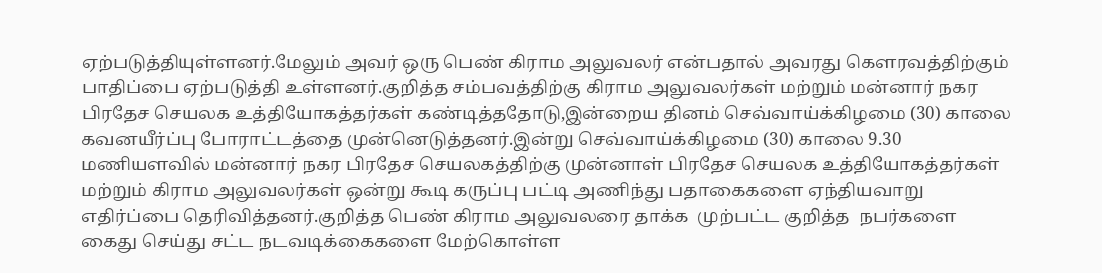ஏற்படுத்தியுள்ளனர்.மேலும் அவர் ஒரு பெண் கிராம அலுவலர் என்பதால் அவரது கௌரவத்திற்கும் பாதிப்பை ஏற்படுத்தி உள்ளனர்.குறித்த சம்பவத்திற்கு கிராம அலுவலர்கள் மற்றும் மன்னார் நகர பிரதேச செயலக உத்தியோகத்தர்கள் கண்டித்ததோடு,இன்றைய தினம் செவ்வாய்க்கிழமை (30) காலை கவனயீர்ப்பு போராட்டத்தை முன்னெடுத்தனர்.இன்று செவ்வாய்க்கிழமை (30) காலை 9.30 மணியளவில் மன்னார் நகர பிரதேச செயலகத்திற்கு முன்னாள் பிரதேச செயலக உத்தியோகத்தர்கள் மற்றும் கிராம அலுவலர்கள் ஒன்று கூடி கருப்பு பட்டி அணிந்து பதாகைகளை ஏந்தியவாறு    எதிர்ப்பை தெரிவித்தனர்.குறித்த பெண் கிராம அலுவலரை தாக்க  முற்பட்ட குறித்த  நபர்களை கைது செய்து சட்ட நடவடிக்கைகளை மேற்கொள்ள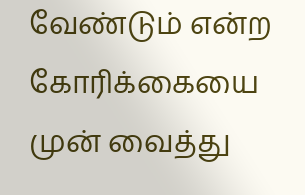வேண்டும் என்ற கோரிக்கையை முன் வைத்து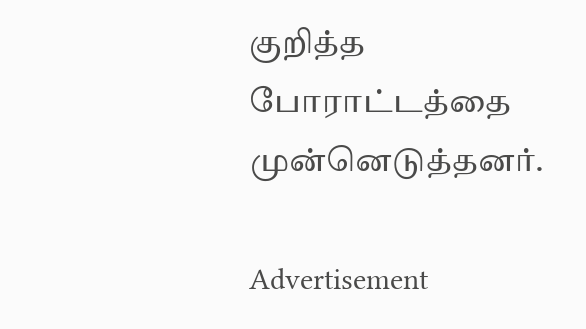குறித்த போராட்டத்தை முன்னெடுத்தனர்.

Advertisement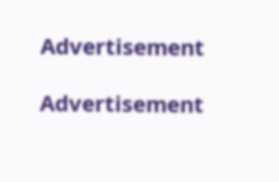Advertisement

Advertisement